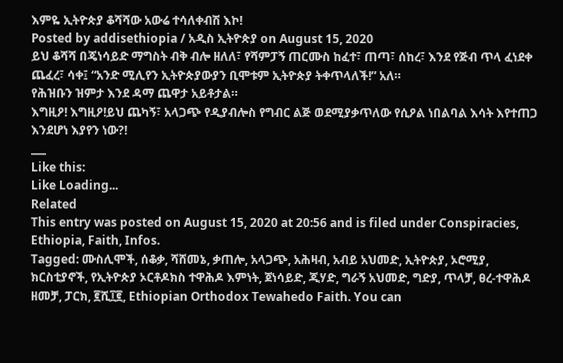እምዬ ኢትዮጵያ ቆሻሻው አውሬ ተሳለቀብሽ እኮ!
Posted by addisethiopia / አዲስ ኢትዮጵያ on August 15, 2020
ይህ ቆሻሻ በጄነሳይድ ማግስት ብቅ ብሎ ዘለለ፣ የሻምፓኝ ጠርሙስ ከፈተ፣ ጠጣ፣ ሰከረ፣ እንደ የጅብ ጥላ ፈነደቀ ጨፈረ፣ ሳቀ፤ “አንድ ሚሊየን ኢትዮጵያውያን ቢሞቱም ኢትዮጵያ ትቀጥላለች!” አለ።
የሕዝቡን ዝምታ እንደ ዳማ ጨዋታ አይቶታል።
እግዚዖ! እግዚዖ!ይህ ጨካኝ፣ አላጋጭ የዲያብሎስ የግብር ልጅ ወደሚያቃጥለው የሲዖል ነበልባል እሳት እየተጠጋ እንደሆነ እያየን ነው?!
___
Like this:
Like Loading...
Related
This entry was posted on August 15, 2020 at 20:56 and is filed under Conspiracies, Ethiopia, Faith, Infos.
Tagged: ሙስሊሞች, ሰቆቃ, ሻሸመኔ, ቃጠሎ, አላጋጭ, አሕዛብ, አብይ አህመድ, ኢትዮጵያ, ኦሮሚያ, ክርስቲያኖች, የኢትዮጵያ ኦርቶዶክስ ተዋሕዶ እምነት, ጀነሳይድ, ጂሃድ, ግራኝ አህመድ, ግድያ, ጥላቻ, ፀረ-ተዋሕዶ ዘመቻ, ፓርክ, ፪ሺ፲፪, Ethiopian Orthodox Tewahedo Faith. You can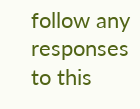follow any responses to this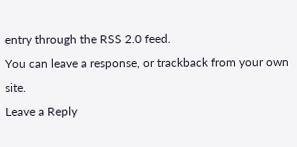entry through the RSS 2.0 feed.
You can leave a response, or trackback from your own site.
Leave a Reply